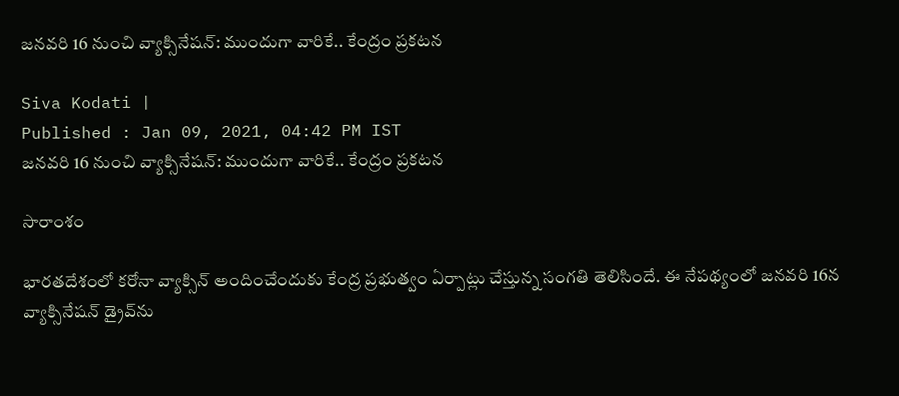జనవరి 16 నుంచి వ్యాక్సినేషన్: ముందుగా వారికే.. కేంద్రం ప్రకటన

Siva Kodati |
Published : Jan 09, 2021, 04:42 PM IST
జనవరి 16 నుంచి వ్యాక్సినేషన్: ముందుగా వారికే.. కేంద్రం ప్రకటన

సారాంశం

భారతదేశంలో కరోనా వ్యాక్సిన్ అందించేందుకు కేంద్ర ప్రభుత్వం ఏర్పాట్లు చేస్తున్న సంగతి తెలిసిందే. ఈ నేపథ్యంలో జనవరి 16న వ్యాక్సినేషన్ డ్రైవ్‌ను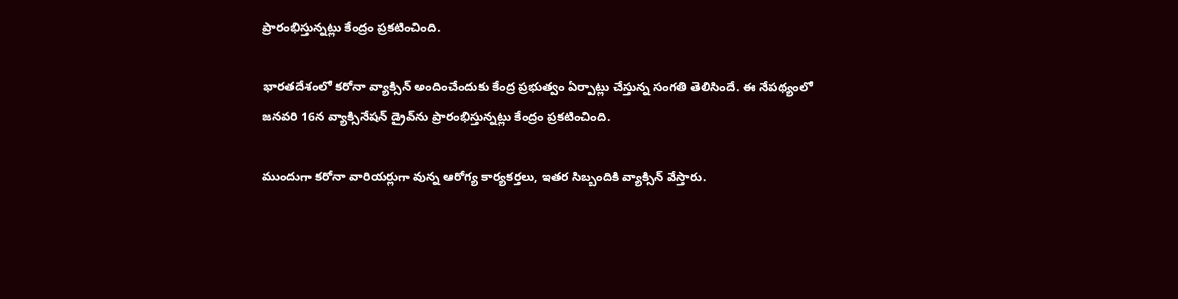ప్రారంభిస్తున్నట్లు కేంద్రం ప్రకటించింది.

భారతదేశంలో కరోనా వ్యాక్సిన్ అందించేందుకు కేంద్ర ప్రభుత్వం ఏర్పాట్లు చేస్తున్న సంగతి తెలిసిందే. ఈ నేపథ్యంలో జనవరి 16న వ్యాక్సినేషన్ డ్రైవ్‌ను ప్రారంభిస్తున్నట్లు కేంద్రం ప్రకటించింది.

ముందుగా కరోనా వారియర్లుగా వున్న ఆరోగ్య కార్యకర్తలు, ఇతర సిబ్బందికి వ్యాక్సిన్ వేస్తారు.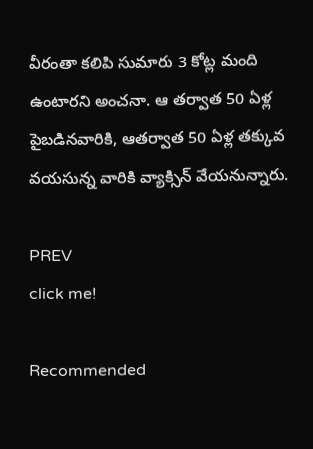వీరంతా కలిపి సుమారు 3 కోట్ల మంది ఉంటారని అంచనా. ఆ తర్వాత 50 ఏళ్ల పైబడినవారికి, ఆతర్వాత 50 ఏళ్ల తక్కువ వయసున్న వారికి వ్యాక్సిన్ వేయనున్నారు.

PREV
click me!

Recommended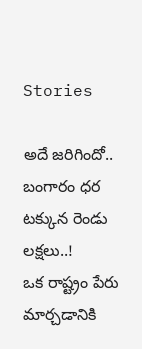Stories

అదే జరిగిందో.. బంగారం ధర టక్కున రెండు లక్షలు..!
ఒక రాష్ట్రం పేరు మార్చ‌డానికి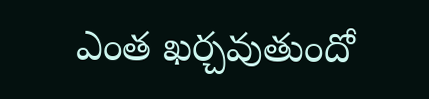ఎంత ఖ‌ర్చ‌వుతుందో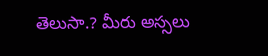తెలుసా.? మీరు అస్స‌లు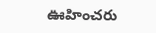ఊహించ‌రు